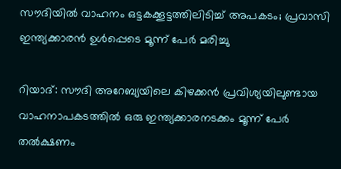സൗദിയിൽ വാഹനം ഒട്ടകക്കൂട്ടത്തിലിടിച്ച് അപകടം; പ്രവാസി ഇന്ത്യക്കാരൻ ഉൾപ്പെടെ മൂന്ന് പേർ മരിച്ചു

റിയാദ്: സൗദി അറേബ്യയിലെ കിഴക്കൻ പ്രവിശ്യയിലുണ്ടായ വാഹനാപകടത്തിൽ ഒരു ഇന്ത്യക്കാരനടക്കം മൂന്ന് പേർ തൽക്ഷണം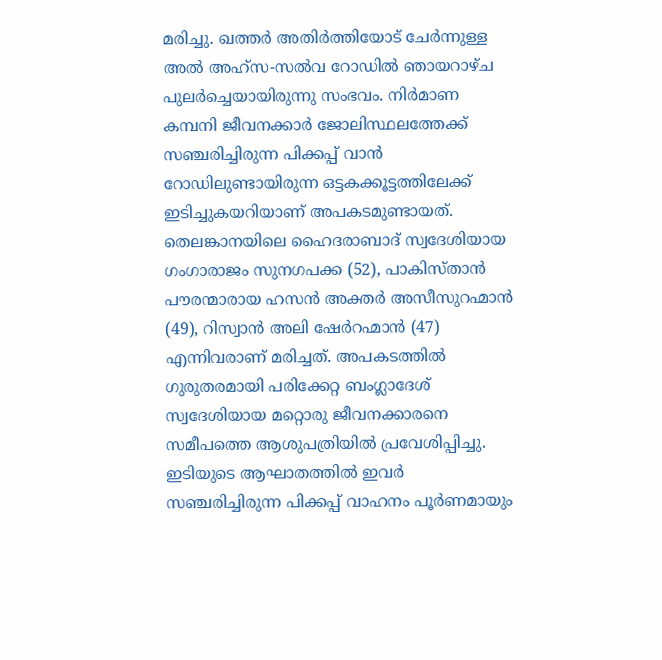മരിച്ചു. ഖത്തർ അതിർത്തിയോട് ചേർന്നുള്ള അൽ അഹ്സ-സൽവ റോഡിൽ ഞായറാഴ്ച പുലർച്ചെയായിരുന്നു സംഭവം. നിർമാണ കമ്പനി ജീവനക്കാർ ജോലിസ്ഥലത്തേക്ക് സഞ്ചരിച്ചിരുന്ന പിക്കപ്പ് വാൻ റോഡിലുണ്ടായിരുന്ന ഒട്ടകക്കൂട്ടത്തിലേക്ക് ഇടിച്ചുകയറിയാണ് അപകടമുണ്ടായത്.
തെലങ്കാനയിലെ ഹൈദരാബാദ് സ്വദേശിയായ ഗംഗാരാജം സുനഗപക്ക (52), പാകിസ്താൻ പൗരന്മാരായ ഹസൻ അക്തർ അസീസുറഹ്മാൻ (49), റിസ്വാൻ അലി ഷേർറഹ്മാൻ (47) എന്നിവരാണ് മരിച്ചത്. അപകടത്തിൽ ഗുരുതരമായി പരിക്കേറ്റ ബംഗ്ലാദേശ് സ്വദേശിയായ മറ്റൊരു ജീവനക്കാരനെ സമീപത്തെ ആശുപത്രിയിൽ പ്രവേശിപ്പിച്ചു. ഇടിയുടെ ആഘാതത്തിൽ ഇവർ സഞ്ചരിച്ചിരുന്ന പിക്കപ്പ് വാഹനം പൂർണമായും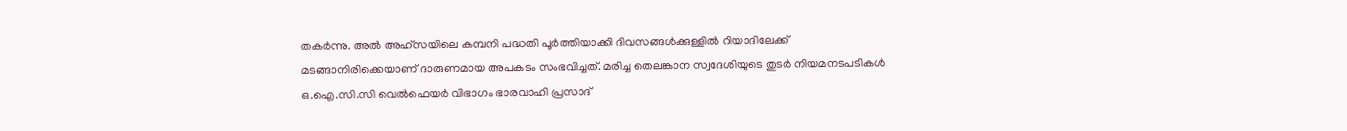തകർന്നു. അൽ അഹ്സയിലെ കമ്പനി പദ്ധതി പൂർത്തിയാക്കി ദിവസങ്ങൾക്കുള്ളിൽ റിയാദിലേക്ക് മടങ്ങാനിരിക്കെയാണ് ദാരുണമായ അപകടം സംഭവിച്ചത്. മരിച്ച തെലങ്കാന സ്വദേശിയുടെ തുടർ നിയമനടപടികൾ ഒ.ഐ.സി.സി വെൽഫെയർ വിഭാഗം ഭാരവാഹി പ്രസാദ്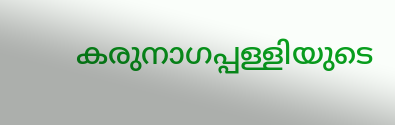കരുനാഗപ്പള്ളിയുടെ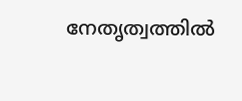നേതൃത്വത്തിൽ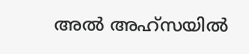അൽ അഹ്സയിൽ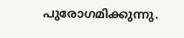പുരോഗമിക്കുന്നു.